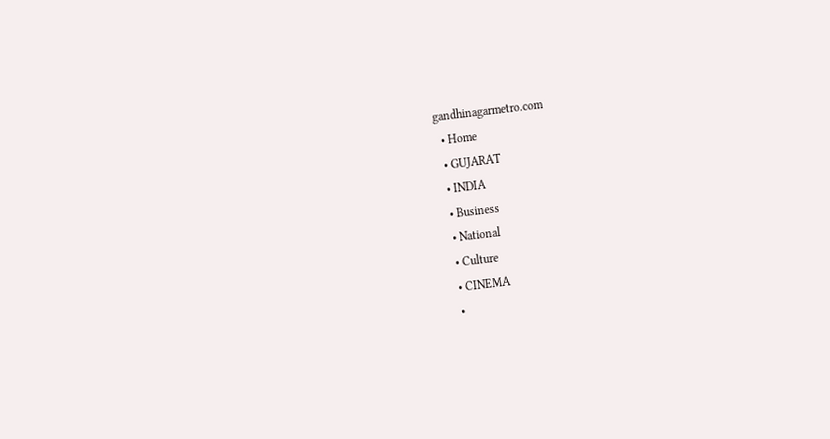gandhinagarmetro.com
  • Home
  • GUJARAT
  • INDIA
  • Business
  • National
  • Culture
  • CINEMA
  •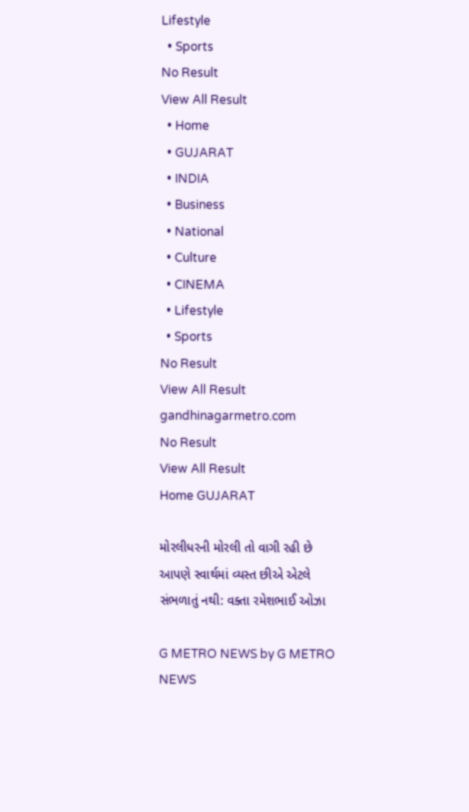Lifestyle
  • Sports
No Result
View All Result
  • Home
  • GUJARAT
  • INDIA
  • Business
  • National
  • Culture
  • CINEMA
  • Lifestyle
  • Sports
No Result
View All Result
gandhinagarmetro.com
No Result
View All Result
Home GUJARAT

મોરલીધરની મોરલી તો વાગી રહી છે આપણે સ્વાર્થમાં વ્યસ્ત છીએ એટલે સંભળાતું નથી: વક્તા રમેશભાઈ ઓઝા

G METRO NEWS by G METRO NEWS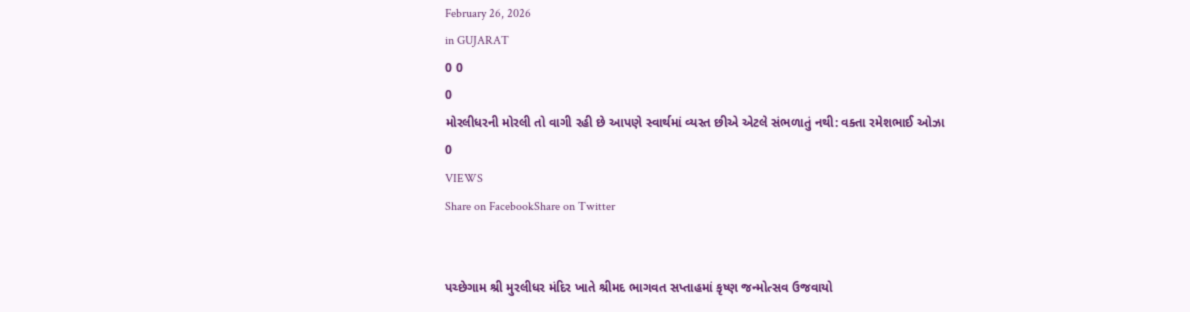February 26, 2026
in GUJARAT
0 0
0
મોરલીધરની મોરલી તો વાગી રહી છે આપણે સ્વાર્થમાં વ્યસ્ત છીએ એટલે સંભળાતું નથી: વક્તા રમેશભાઈ ઓઝા
0
VIEWS
Share on FacebookShare on Twitter


પચ્છેગામ શ્રી મુરલીધર મંદિર ખાતે શ્રીમદ ભાગવત સપ્તાહમાં કૃષ્ણ જન્મોત્સવ ઉજવાયો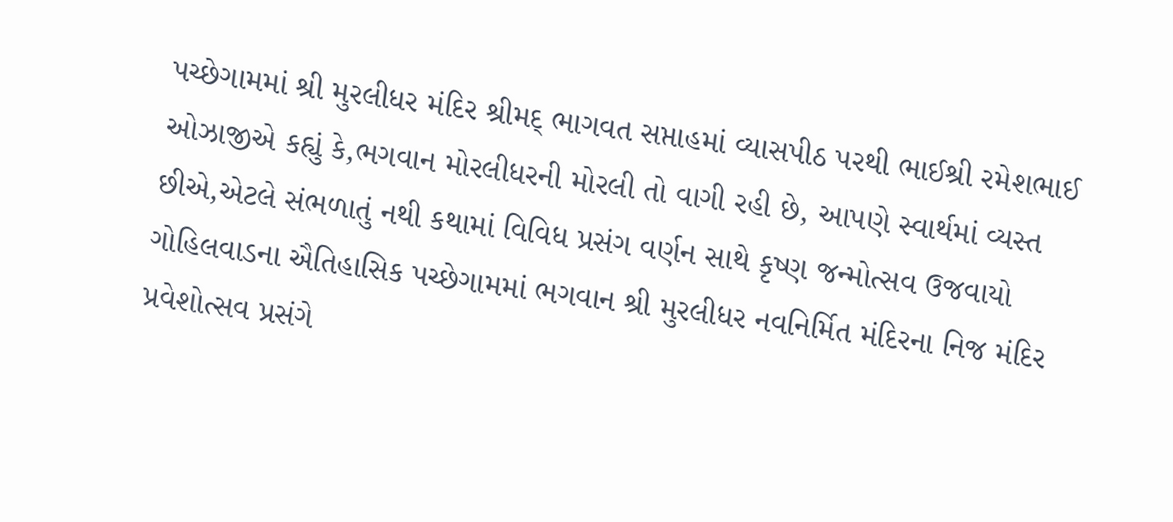પચ્છેગામમાં શ્રી મુરલીધર મંદિર શ્રીમદ્ ભાગવત સપ્તાહમાં વ્યાસપીઠ પરથી ભાઈશ્રી રમેશભાઈ ઓઝાજીએ કહ્યું કે,ભગવાન મોરલીધરની મોરલી તો વાગી રહી છે, આપણે સ્વાર્થમાં વ્યસ્ત છીએ,એટલે સંભળાતું નથી કથામાં વિવિધ પ્રસંગ વર્ણન સાથે કૃષ્ણ જન્મોત્સવ ઉજવાયો ગોહિલવાડના ઐતિહાસિક પચ્છેગામમાં ભગવાન શ્રી મુરલીધર નવનિર્મિત મંદિરના નિજ મંદિર પ્રવેશોત્સવ પ્રસંગે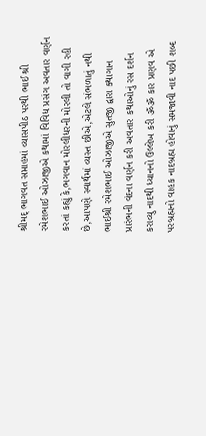શ્રીમદ્ ભાગવત સપ્તાહમાં વ્યાસપીઠ પરથી ભાઈ શ્રી રમેશભાઈ ઓઝાજીએ કથામાં વિવિધ પ્રસંગ અવતાર વર્ણન કરતાં કહ્યું કે,ભગવાન મોરલીધરની મોરલી તો વાગી રહી છે,આપણે સ્વાર્થમાં વ્યસ્ત છીએ,એટલે સંભળાતું નથી ભાઈશ્રી રમેશભાઈ ઓઝાજીએ સુતજી દ્વારા ક્થાગાન પ્રારંભની વંદના વર્ણન કરી અવતાર કથાઓનું રસ દર્શન કરાવ્યુ નાદથી ધ્યાનનો ઉલ્લેખ કરી ૐૐ કાર પ્રણવ એ પરબ્રહ્મનો વાહક નાદબ્રહ્મ હોવાનું સમજાવી નાદ પછી શબ્દ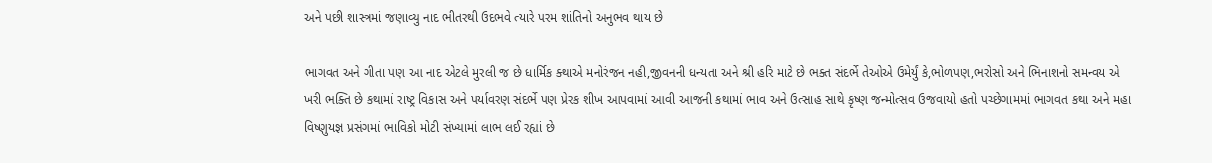અને પછી શાસ્ત્રમાં જણાવ્યુ નાદ ભીતરથી ઉદભવે ત્યારે પરમ શાંતિનો અનુભવ થાય છે

ભાગવત અને ગીતા પણ આ નાદ એટલે મુરલી જ છે ધાર્મિક ક્થાએ મનોરંજન નહી,જીવનની ધન્યતા અને શ્રી હરિ માટે છે ભક્ત સંદર્ભે તેઓએ ઉમેર્યું કે,ભોળપણ,ભરોસો અને ભિનાશનો સમન્વય એ ખરી ભક્તિ છે કથામાં રાષ્ટ્ર વિકાસ અને પર્યાવરણ સંદર્ભે પણ પ્રેરક શીખ આપવામાં આવી આજની કથામાં ભાવ અને ઉત્સાહ સાથે કૃષ્ણ જન્મોત્સવ ઉજવાયો હતો પચ્છેગામમાં ભાગવત કથા અને મહા વિષ્ણુયજ્ઞ પ્રસંગમાં ભાવિકો મોટી સંખ્યામાં લાભ લઈ રહ્યાં છે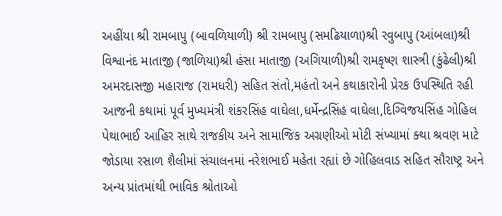અહીંયા શ્રી રામબાપુ (બાવળિયાળી) શ્રી રામબાપુ (સમઢિયાળા)શ્રી રવુબાપુ (આંબલા)શ્રી વિશ્વાનંદ માતાજી (જાળિયા)શ્રી હંસા માતાજી (અગિયાળી)શ્રી રામકૃષ્ણ શાસ્ત્રી (કુંઢેલી)શ્રી અમરદાસજી મહારાજ (રામધરી) સહિત સંતો,મહંતો અને કથાકારોની પ્રેરક ઉપસ્થિતિ રહી આજની કથામાં પૂર્વ મુખ્યમંત્રી શંકરસિંહ વાઘેલા,ધર્મેન્દ્રસિંહ વાઘેલા,દિગ્વિજયસિંહ ગોહિલ પેથાભાઈ આહિર સાથે રાજકીય અને સામાજિક અગ્રણીઓ મોટી સંખ્યામાં ક્થા શ્રવણ માટે જોડાયા રસાળ શૈલીમાં સંચાલનમાં નરેશભાઈ મહેતા રહ્યાં છે ગોહિલવાડ સહિત સૌરાષ્ટ્ર અને અન્ય પ્રાંતમાંથી ભાવિક શ્રોતાઓ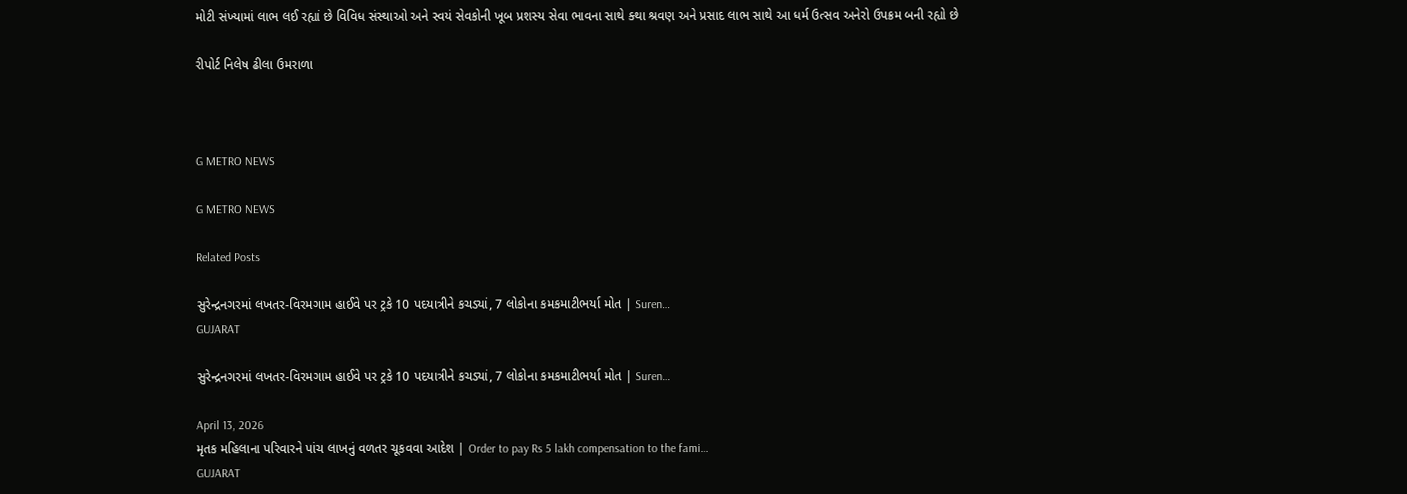મોટી સંખ્યામાં લાભ લઈ રહ્યાં છે વિવિધ સંસ્થાઓ અને સ્વયં સેવકોની ખૂબ પ્રશસ્ય સેવા ભાવના સાથે ક્થા શ્રવણ અને પ્રસાદ લાભ સાથે આ ધર્મ ઉત્સવ અનેરો ઉપક્રમ બની રહ્યો છે

રીપોર્ટ નિલેષ ઢીલા ઉમરાળા



G METRO NEWS

G METRO NEWS

Related Posts

સુરેન્દ્રનગરમાં લખતર-વિરમગામ હાઈવે પર ટ્રકે 10 પદયાત્રીને કચડ્યાં, 7 લોકોના કમકમાટીભર્યા મોત | Suren…
GUJARAT

સુરેન્દ્રનગરમાં લખતર-વિરમગામ હાઈવે પર ટ્રકે 10 પદયાત્રીને કચડ્યાં, 7 લોકોના કમકમાટીભર્યા મોત | Suren…

April 13, 2026
મૃતક મહિલાના પરિવારને પાંચ લાખનું વળતર ચૂકવવા આદેશ | Order to pay Rs 5 lakh compensation to the fami…
GUJARAT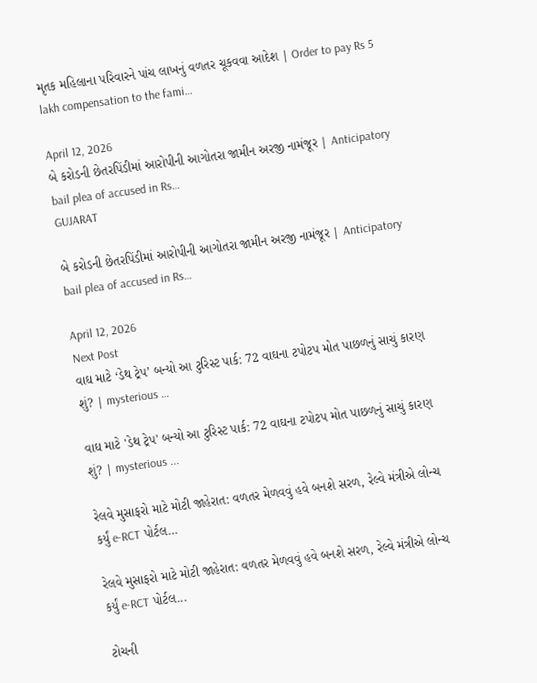મૃતક મહિલાના પરિવારને પાંચ લાખનું વળતર ચૂકવવા આદેશ | Order to pay Rs 5 lakh compensation to the fami…

April 12, 2026
બે કરોડની છેતરપિંડીમાં આરોપીની આગોતરા જામીન અરજી નામંજૂર | Anticipatory bail plea of accused in Rs…
GUJARAT

બે કરોડની છેતરપિંડીમાં આરોપીની આગોતરા જામીન અરજી નામંજૂર | Anticipatory bail plea of accused in Rs…

April 12, 2026
Next Post
વાઘ માટે ‘ડેથ ટ્રેપ’ બન્યો આ ટુરિસ્ટ પાર્ક: 72 વાઘના ટપોટપ મોત પાછળનું સાચું કારણ શું? | mysterious …

વાઘ માટે 'ડેથ ટ્રેપ' બન્યો આ ટુરિસ્ટ પાર્ક: 72 વાઘના ટપોટપ મોત પાછળનું સાચું કારણ શું? | mysterious ...

રેલવે મુસાફરો માટે મોટી જાહેરાત: વળતર મેળવવું હવે બનશે સરળ, રેલ્વે મંત્રીએ લોન્ચ કર્યું e-RCT પોર્ટલ…

રેલવે મુસાફરો માટે મોટી જાહેરાત: વળતર મેળવવું હવે બનશે સરળ, રેલ્વે મંત્રીએ લોન્ચ કર્યું e-RCT પોર્ટલ...

ટોચની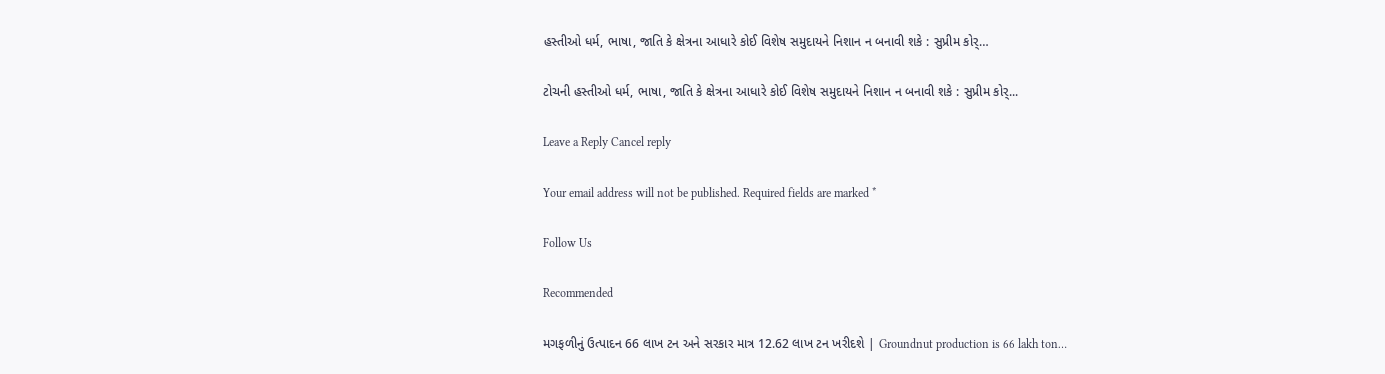હસ્તીઓ ધર્મ, ભાષા, જાતિ કે ક્ષેત્રના આધારે કોઈ વિશેષ સમુદાયને નિશાન ન બનાવી શકે : સુપ્રીમ કોર્…

ટોચની હસ્તીઓ ધર્મ, ભાષા, જાતિ કે ક્ષેત્રના આધારે કોઈ વિશેષ સમુદાયને નિશાન ન બનાવી શકે : સુપ્રીમ કોર્...

Leave a Reply Cancel reply

Your email address will not be published. Required fields are marked *

Follow Us

Recommended

મગફળીનું ઉત્પાદન 66 લાખ ટન અને સરકાર માત્ર 12.62 લાખ ટન ખરીદશે | Groundnut production is 66 lakh ton…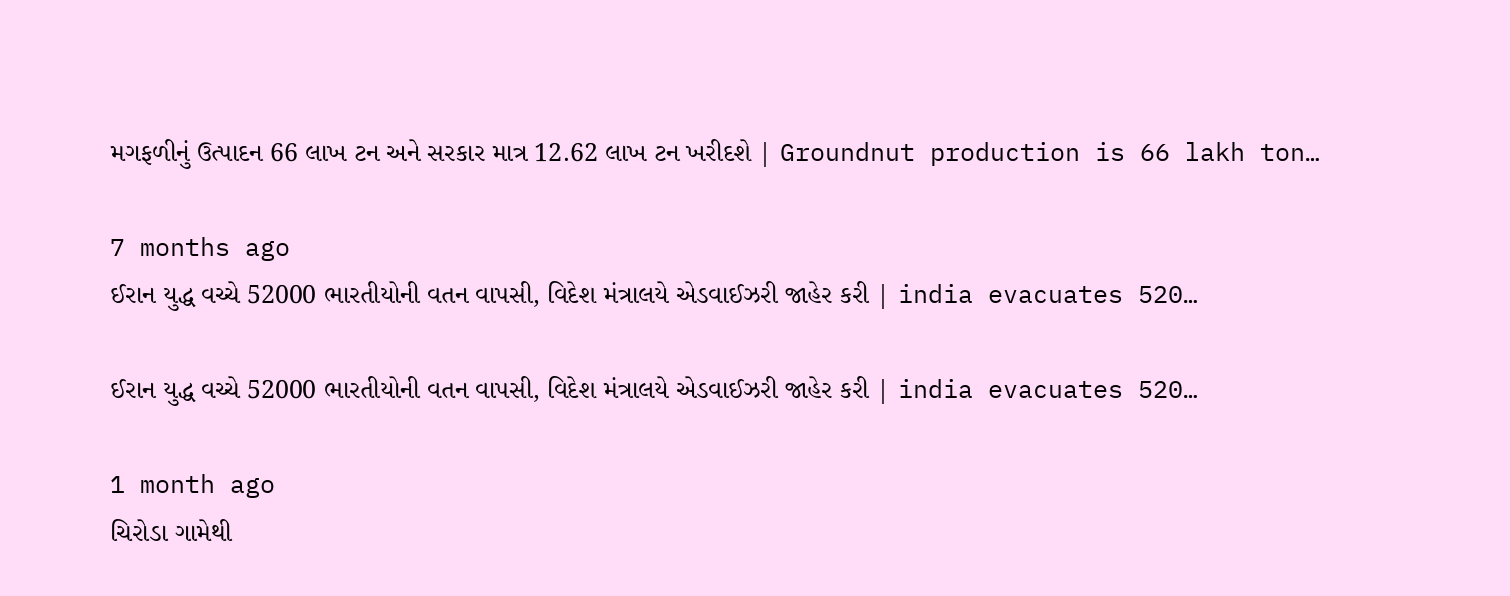મગફળીનું ઉત્પાદન 66 લાખ ટન અને સરકાર માત્ર 12.62 લાખ ટન ખરીદશે | Groundnut production is 66 lakh ton…

7 months ago
ઈરાન યુદ્ધ વચ્ચે 52000 ભારતીયોની વતન વાપસી, વિદેશ મંત્રાલયે એડવાઈઝરી જાહેર કરી | india evacuates 520…

ઈરાન યુદ્ધ વચ્ચે 52000 ભારતીયોની વતન વાપસી, વિદેશ મંત્રાલયે એડવાઈઝરી જાહેર કરી | india evacuates 520…

1 month ago
ચિરોડા ગામેથી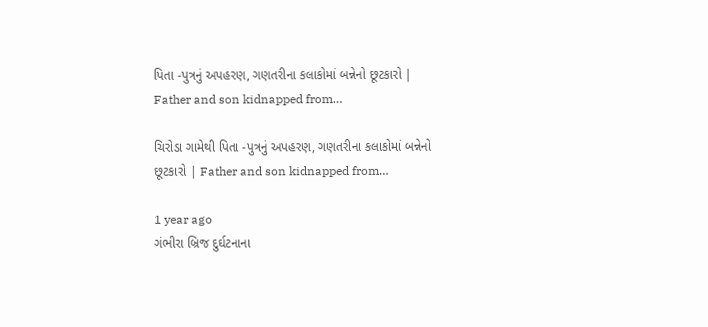પિતા -પુત્રનું અપહરણ, ગણતરીના કલાકોમાં બન્નેનો છૂટકારો | Father and son kidnapped from…

ચિરોડા ગામેથી પિતા -પુત્રનું અપહરણ, ગણતરીના કલાકોમાં બન્નેનો છૂટકારો | Father and son kidnapped from…

1 year ago
ગંભીરા બ્રિજ દુર્ઘટનાના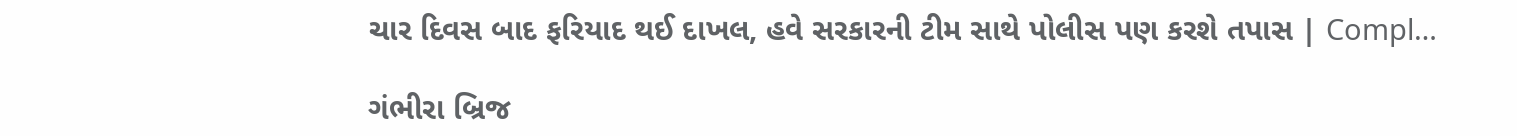ચાર દિવસ બાદ ફરિયાદ થઈ દાખલ, હવે સરકારની ટીમ સાથે પોલીસ પણ કરશે તપાસ | Compl…

ગંભીરા બ્રિજ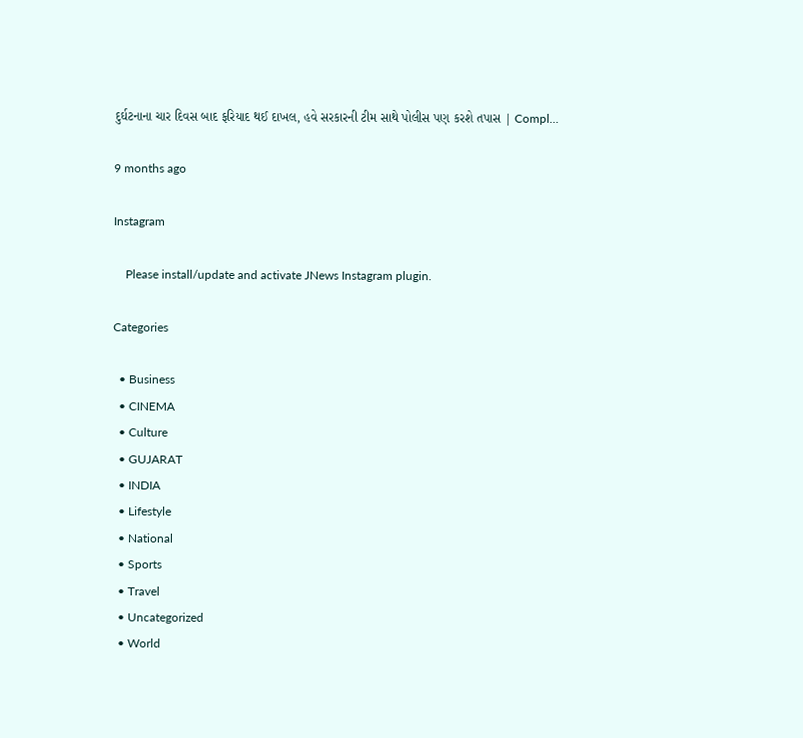દુર્ઘટનાના ચાર દિવસ બાદ ફરિયાદ થઈ દાખલ, હવે સરકારની ટીમ સાથે પોલીસ પણ કરશે તપાસ | Compl…

9 months ago

Instagram

    Please install/update and activate JNews Instagram plugin.

Categories

  • Business
  • CINEMA
  • Culture
  • GUJARAT
  • INDIA
  • Lifestyle
  • National
  • Sports
  • Travel
  • Uncategorized
  • World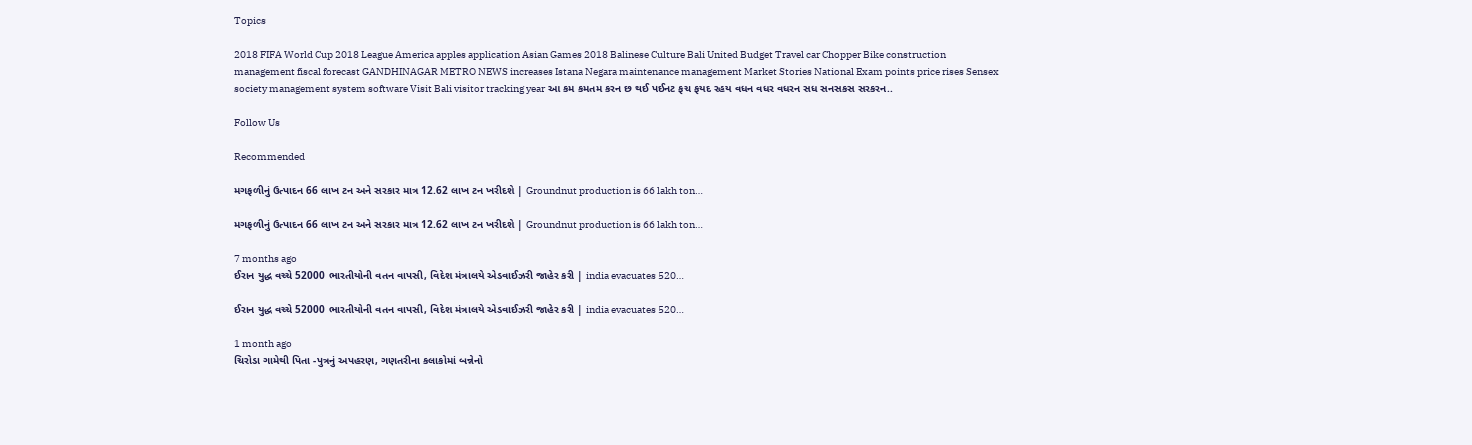Topics

2018 FIFA World Cup 2018 League America apples application Asian Games 2018 Balinese Culture Bali United Budget Travel car Chopper Bike construction management fiscal forecast GANDHINAGAR METRO NEWS increases Istana Negara maintenance management Market Stories National Exam points price rises Sensex society management system software Visit Bali visitor tracking year આ કમ કમતમ કરન છ થઈ પઈનટ ફચ ફયદ રહય વધન વધર વધરન સધ સનસકસ સરકરન..

Follow Us

Recommended

મગફળીનું ઉત્પાદન 66 લાખ ટન અને સરકાર માત્ર 12.62 લાખ ટન ખરીદશે | Groundnut production is 66 lakh ton…

મગફળીનું ઉત્પાદન 66 લાખ ટન અને સરકાર માત્ર 12.62 લાખ ટન ખરીદશે | Groundnut production is 66 lakh ton…

7 months ago
ઈરાન યુદ્ધ વચ્ચે 52000 ભારતીયોની વતન વાપસી, વિદેશ મંત્રાલયે એડવાઈઝરી જાહેર કરી | india evacuates 520…

ઈરાન યુદ્ધ વચ્ચે 52000 ભારતીયોની વતન વાપસી, વિદેશ મંત્રાલયે એડવાઈઝરી જાહેર કરી | india evacuates 520…

1 month ago
ચિરોડા ગામેથી પિતા -પુત્રનું અપહરણ, ગણતરીના કલાકોમાં બન્નેનો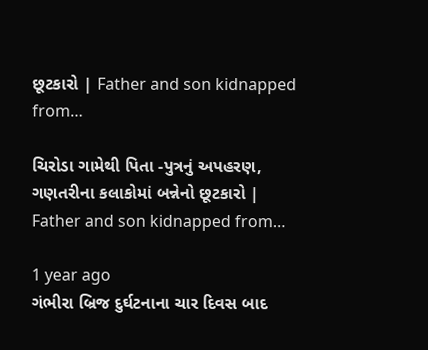છૂટકારો | Father and son kidnapped from…

ચિરોડા ગામેથી પિતા -પુત્રનું અપહરણ, ગણતરીના કલાકોમાં બન્નેનો છૂટકારો | Father and son kidnapped from…

1 year ago
ગંભીરા બ્રિજ દુર્ઘટનાના ચાર દિવસ બાદ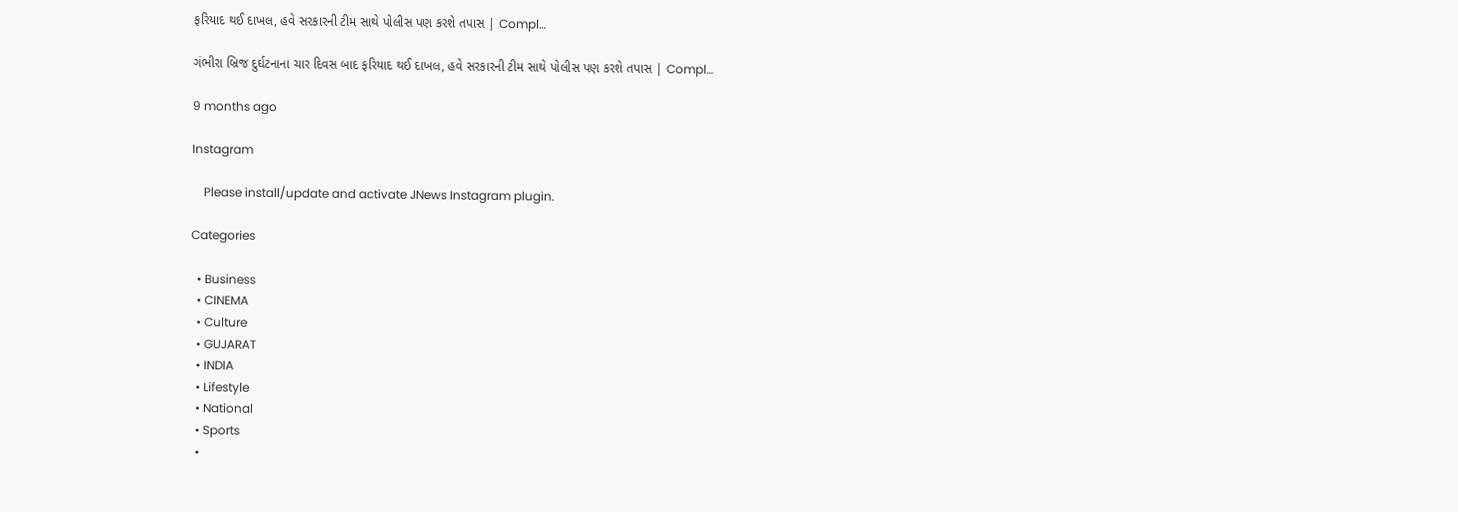ફરિયાદ થઈ દાખલ, હવે સરકારની ટીમ સાથે પોલીસ પણ કરશે તપાસ | Compl…

ગંભીરા બ્રિજ દુર્ઘટનાના ચાર દિવસ બાદ ફરિયાદ થઈ દાખલ, હવે સરકારની ટીમ સાથે પોલીસ પણ કરશે તપાસ | Compl…

9 months ago

Instagram

    Please install/update and activate JNews Instagram plugin.

Categories

  • Business
  • CINEMA
  • Culture
  • GUJARAT
  • INDIA
  • Lifestyle
  • National
  • Sports
  •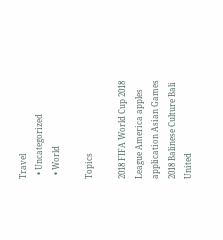Travel
  • Uncategorized
  • World

Topics

2018 FIFA World Cup 2018 League America apples application Asian Games 2018 Balinese Culture Bali United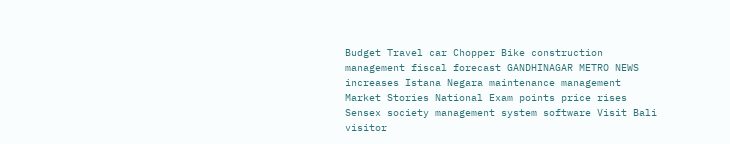Budget Travel car Chopper Bike construction management fiscal forecast GANDHINAGAR METRO NEWS increases Istana Negara maintenance management Market Stories National Exam points price rises Sensex society management system software Visit Bali visitor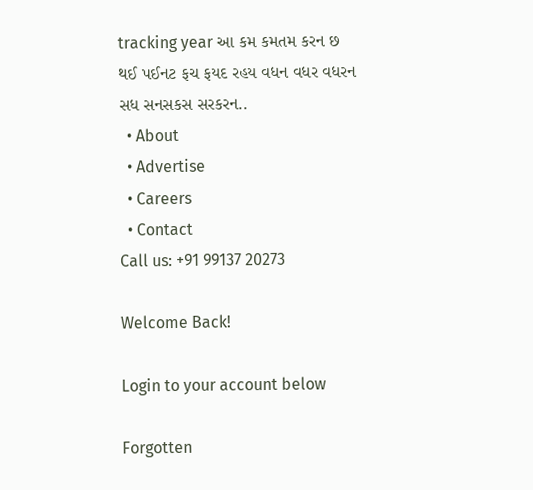tracking year આ કમ કમતમ કરન છ થઈ પઈનટ ફચ ફયદ રહય વધન વધર વધરન સધ સનસકસ સરકરન..
  • About
  • Advertise
  • Careers
  • Contact
Call us: +91 99137 20273

Welcome Back!

Login to your account below

Forgotten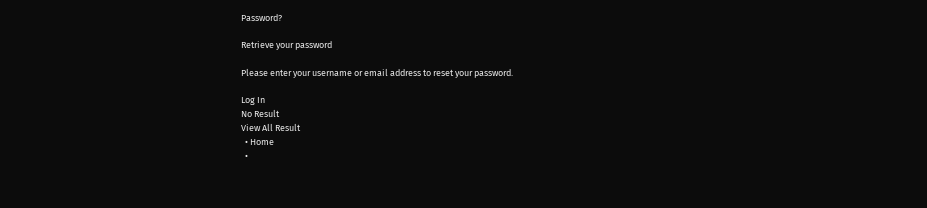Password?

Retrieve your password

Please enter your username or email address to reset your password.

Log In
No Result
View All Result
  • Home
  •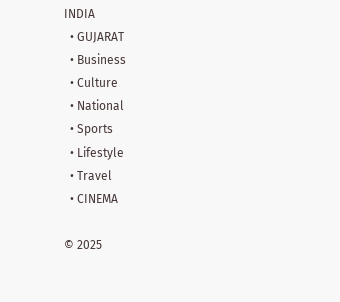INDIA
  • GUJARAT
  • Business
  • Culture
  • National
  • Sports
  • Lifestyle
  • Travel
  • CINEMA

© 2025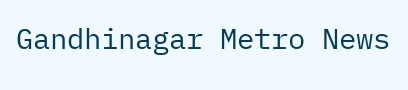Gandhinagar Metro News